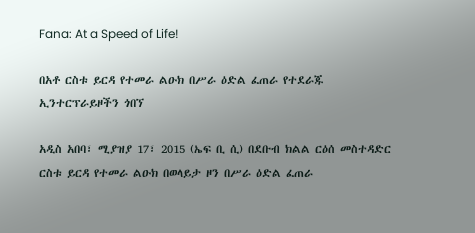Fana: At a Speed of Life!

በአቶ ርስቱ ይርዳ የተመራ ልዑክ በሥራ ዕድል ፈጠራ የተደራጁ ኢንተርፕራይዞችን ጎበኘ

አዲስ አበባ፣ ሚያዝያ 17፣ 2015 (ኤፍ ቢ ሲ) በደቡብ ክልል ርዕሰ መስተዳድር ርስቱ ይርዳ የተመራ ልዑክ በወላይታ ዞን በሥራ ዕድል ፈጠራ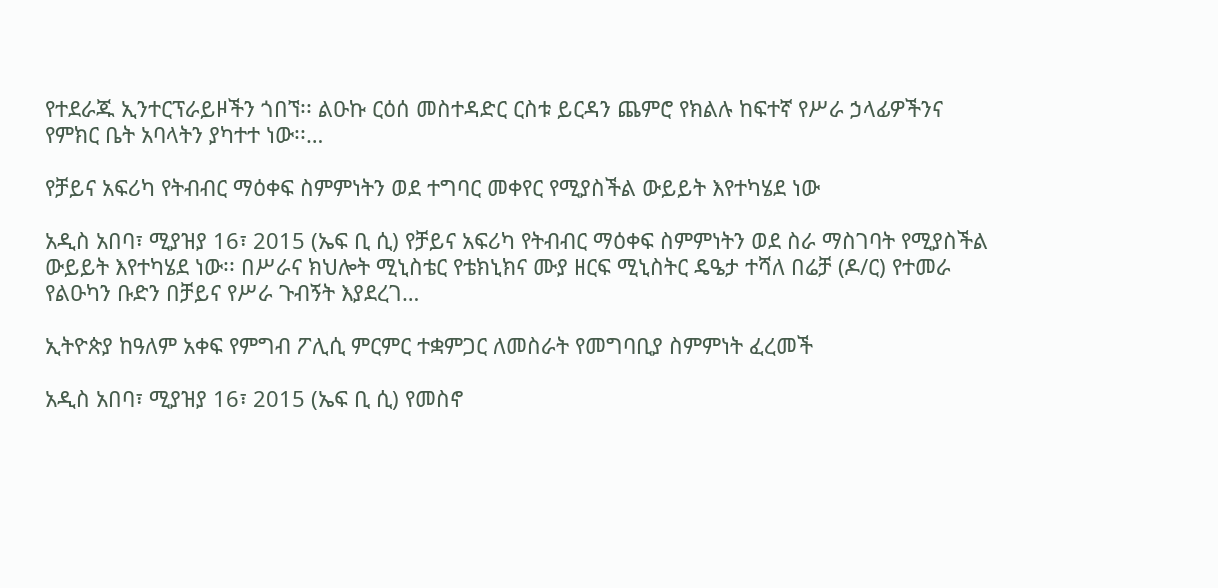የተደራጁ ኢንተርፕራይዞችን ጎበኘ፡፡ ልዑኩ ርዕሰ መስተዳድር ርስቱ ይርዳን ጨምሮ የክልሉ ከፍተኛ የሥራ ኃላፊዎችንና የምክር ቤት አባላትን ያካተተ ነው፡፡…

የቻይና አፍሪካ የትብብር ማዕቀፍ ስምምነትን ወደ ተግባር መቀየር የሚያስችል ውይይት እየተካሄደ ነው

አዲስ አበባ፣ ሚያዝያ 16፣ 2015 (ኤፍ ቢ ሲ) የቻይና አፍሪካ የትብብር ማዕቀፍ ስምምነትን ወደ ስራ ማስገባት የሚያስችል ውይይት እየተካሄደ ነው፡፡ በሥራና ክህሎት ሚኒስቴር የቴክኒክና ሙያ ዘርፍ ሚኒስትር ዴዔታ ተሻለ በሬቻ (ዶ/ር) የተመራ የልዑካን ቡድን በቻይና የሥራ ጉብኝት እያደረገ…

ኢትዮጵያ ከዓለም አቀፍ የምግብ ፖሊሲ ምርምር ተቋምጋር ለመስራት የመግባቢያ ስምምነት ፈረመች

አዲስ አበባ፣ ሚያዝያ 16፣ 2015 (ኤፍ ቢ ሲ) የመስኖ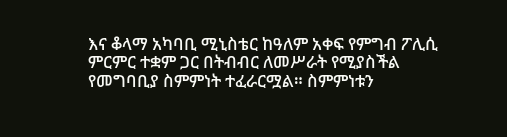እና ቆላማ አካባቢ ሚኒስቴር ከዓለም አቀፍ የምግብ ፖሊሲ ምርምር ተቋም ጋር በትብብር ለመሥራት የሚያስችል የመግባቢያ ስምምነት ተፈራርሟል። ስምምነቱን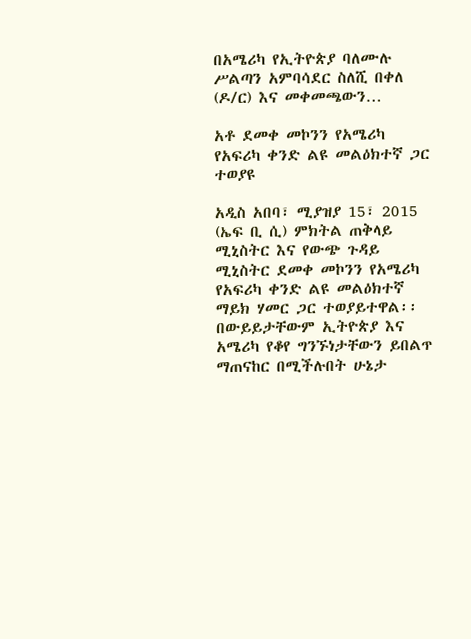በአሜሪካ የኢትዮጵያ ባለሙሉ ሥልጣን አምባሳደር ስለሺ በቀለ (ዶ/ር) እና መቀመጫውን…

አቶ ደመቀ መኮንን የአሜሪካ የአፍሪካ ቀንድ ልዩ መልዕክተኛ ጋር ተወያዩ

አዲስ አበባ፣ ሚያዝያ 15፣ 2015 (ኤፍ ቢ ሲ) ምክትል ጠቅላይ ሚኒስትር እና የውጭ ጉዳይ ሚኒስትር ደመቀ መኮንን የአሜሪካ የአፍሪካ ቀንድ ልዩ መልዕክተኛ ማይክ ሃመር ጋር ተወያይተዋል፡፡ በውይይታቸውም ኢትዮጵያ እና አሜሪካ የቆየ ግንኙነታቸውን ይበልጥ ማጠናከር በሚችሉበት ሁኔታ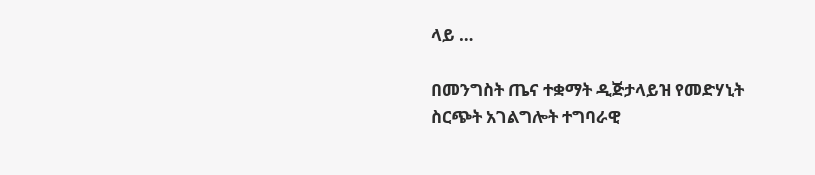ላይ …

በመንግስት ጤና ተቋማት ዲጅታላይዝ የመድሃኒት ስርጭት አገልግሎት ተግባራዊ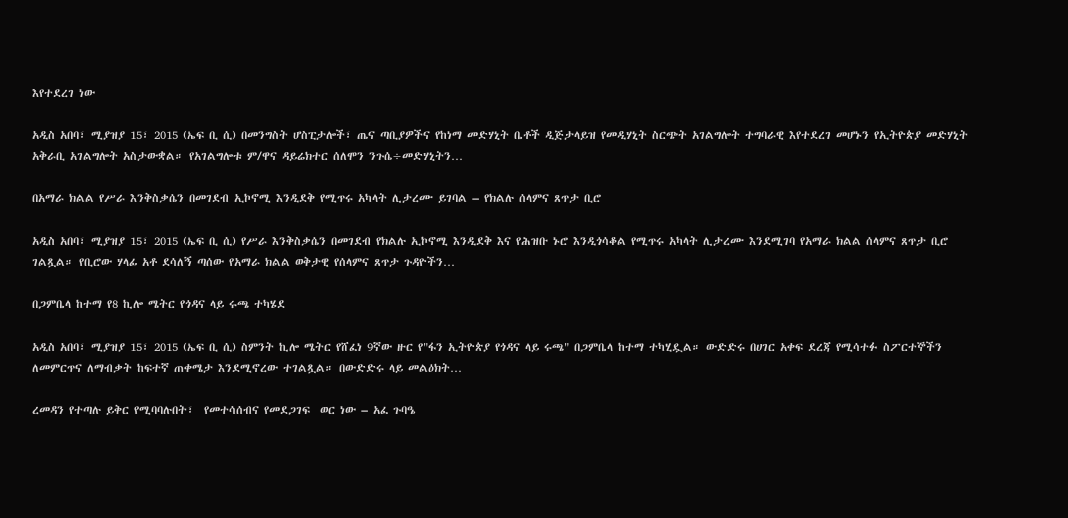እየተደረገ ነው

አዲስ አበባ፣ ሚያዝያ 15፣ 2015 (ኤፍ ቢ ሲ) በመንግስት ሆስፒታሎች፣ ጤና ጣቢያዎችና የከነማ መድሃኒት ቤቶች ዲጅታላይዝ የመዲሃኒት ስርጭት አገልግሎት ተግባራዊ እየተደረገ መሆኑን የኢትዮጵያ መድሃኒት አቅራቢ አገልግሎት አስታውቋል። የአገልግሎቱ ም/ዋና ዳይሬክተር ሰለሞን ንጉሴ÷መድሃኒትን…

በአማራ ክልል የሥራ እንቅስቃሴን በመገደብ ኢኮኖሚ እንዲደቅ የሚጥሩ አካላት ሊታረሙ ይገባል – የክልሉ ሰላምና ጸጥታ ቢሮ

አዲስ አበባ፣ ሚያዝያ 15፣ 2015 (ኤፍ ቢ ሲ) የሥራ እንቅስቃሴን በመገደብ የክልሉ ኢኮኖሚ እንዲደቅ እና የሕዝቡ ኑሮ እንዲጎሳቆል የሚጥሩ አካላት ሊታረሙ እንደሚገባ የአማራ ክልል ሰላምና ጸጥታ ቢሮ ገልጿል። የቢሮው ሃላፊ አቶ ደሳለኝ ጣሰው የአማራ ክልል ወቅታዊ የሰላምና ጸጥታ ጉዳዮችን…

በጋምቤላ ከተማ የ8 ኪሎ ሜትር የጎዳና ላይ ሩጫ ተካሄደ

አዲስ አበባ፣ ሚያዝያ 15፣ 2015 (ኤፍ ቢ ሲ) ስምንት ኪሎ ሜትር የሸፈነ 9ኛው ዙር የ"ፋን ኢትዮጵያ የጎዳና ላይ ሩጫ" በጋምቤላ ከተማ ተካሂዷል። ውድድሩ በሀገር አቀፍ ደረጃ የሚሳተፉ ስፖርተኞችን ለመምርጥና ለማብቃት ከፍተኛ ጠቀሜታ እንደሚኖረው ተገልጿል። በውድድሩ ላይ መልዕክት…

ረመዳን የተጣሉ ይቅር የሚባባሉበት፣  የመተሳሰብና የመደጋገፍ  ወር ነው – አፈ ጉባዔ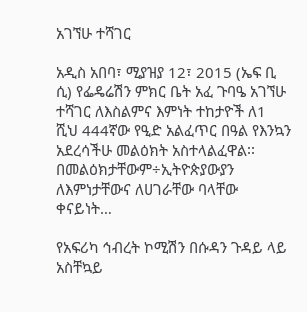አገኘሁ ተሻገር

አዲስ አበባ፣ ሚያዝያ 12፣ 2015 (ኤፍ ቢ ሲ) የፌዴሬሽን ምክር ቤት አፈ ጉባዔ አገኘሁ ተሻገር ለእስልምና እምነት ተከታዮች ለ1 ሺህ 444ኛው የዒድ አልፈጥር በዓል የእንኳን አደረሳችሁ መልዕክት አስተላልፈዋል፡፡ በመልዕክታቸውም÷ኢትዮጵያውያን ለእምነታቸውና ለሀገራቸው ባላቸው ቀናይነት…

የአፍሪካ ኅብረት ኮሚሽን በሱዳን ጉዳይ ላይ አስቸኳይ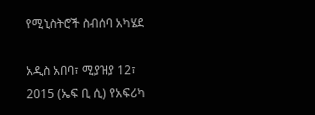የሚኒስትሮች ስብሰባ አካሄደ

አዲስ አበባ፣ ሚያዝያ 12፣ 2015 (ኤፍ ቢ ሲ) የአፍሪካ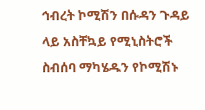ኅብረት ኮሚሽን በሱዳን ጉዳይ ላይ አስቸኳይ የሚኒስትሮች ስብሰባ ማካሄዱን የኮሚሽኑ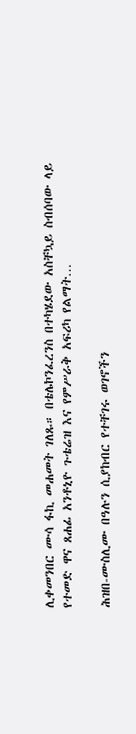ሊቀመንበር ሙሳ ፋኪ መሐመት ገለጹ። በቴሌኮንፈረንስ በተካሄደው አስቸኳይ ስብሰባው ላይ የተመድ ዋና ጸሐፊ አንቶኒዮ ጉቴሬዝ እና የምሥራቅ አፍሪካ የልማት…

ሕዝበ-ሙስሊሙ በዓሉን ሲያከብር የተቸገሩ ወገኖችን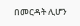በመርዳት ሊሆን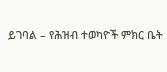ይገባል – የሕዝብ ተወካዮች ምክር ቤት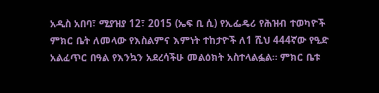አዲስ አበባ፣ ሚያዝያ 12፣ 2015 (ኤፍ ቢ ሲ) የኢፌዴሪ የሕዝብ ተወካዮች ምክር ቤት ለመላው የእስልምና እምነት ተከታዮች ለ1 ሺህ 444ኛው የዒድ አልፈጥር በዓል የእንኳን አደረሳችሁ መልዕክት አስተላልፏል። ምክር ቤቱ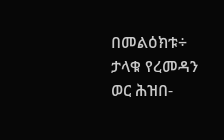በመልዕክቱ÷ ታላቁ የረመዳን ወር ሕዝበ-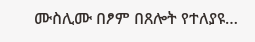ሙስሊሙ በፆም በጸሎት የተለያዩ…